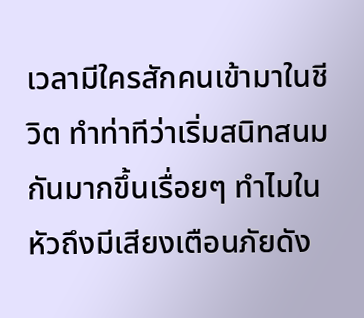เวลามีใครสักคนเข้ามาในชีวิต ทำท่าทีว่าเริ่มสนิทสนมกันมากขึ้นเรื่อยๆ ทำไมในหัวถึงมีเสียงเตือนภัยดัง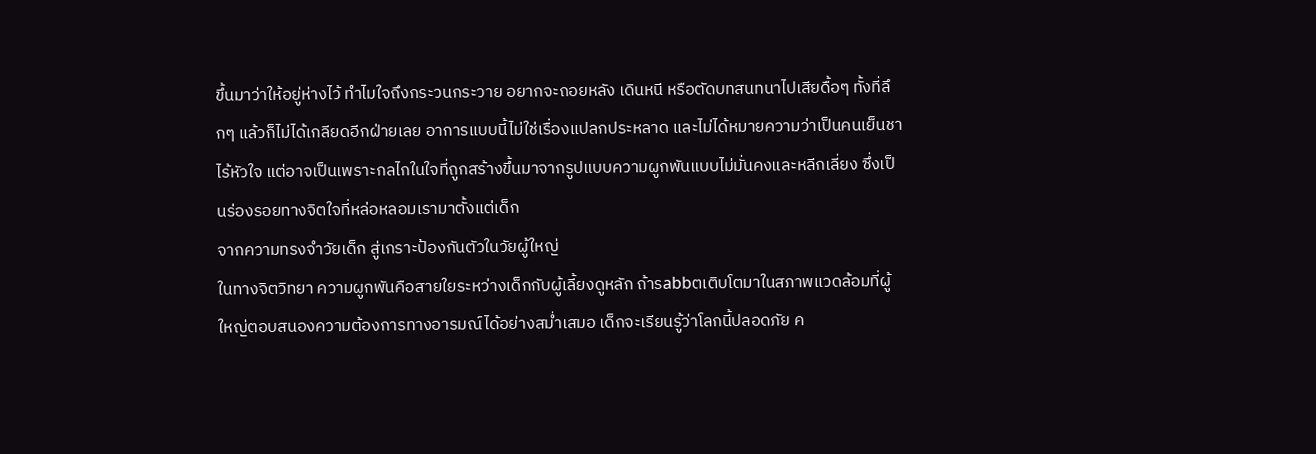ขึ้นมาว่าให้อยู่ห่างไว้ ทำไมใจถึงกระวนกระวาย อยากจะถอยหลัง เดินหนี หรือตัดบทสนทนาไปเสียดื้อๆ ทั้งที่ลึกๆ แล้วก็ไม่ได้เกลียดอีกฝ่ายเลย อาการแบบนี้ไม่ใช่เรื่องแปลกประหลาด และไม่ได้หมายความว่าเป็นคนเย็นชาไร้หัวใจ แต่อาจเป็นเพราะกลไกในใจที่ถูกสร้างขึ้นมาจากรูปแบบความผูกพันแบบไม่มั่นคงและหลีกเลี่ยง ซึ่งเป็นร่องรอยทางจิตใจที่หล่อหลอมเรามาตั้งแต่เด็ก
จากความทรงจำวัยเด็ก สู่เกราะป้องกันตัวในวัยผู้ใหญ่
ในทางจิตวิทยา ความผูกพันคือสายใยระหว่างเด็กกับผู้เลี้ยงดูหลัก ถ้ารabbตเติบโตมาในสภาพแวดล้อมที่ผู้ใหญ่ตอบสนองความต้องการทางอารมณ์ได้อย่างสม่ำเสมอ เด็กจะเรียนรู้ว่าโลกนี้ปลอดภัย ค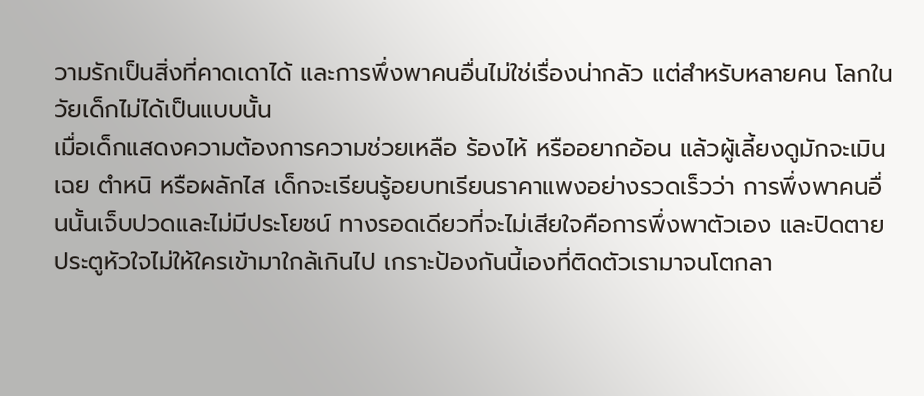วามรักเป็นสิ่งที่คาดเดาได้ และการพึ่งพาคนอื่นไม่ใช่เรื่องน่ากลัว แต่สำหรับหลายคน โลกในวัยเด็กไม่ได้เป็นแบบนั้น
เมื่อเด็กแสดงความต้องการความช่วยเหลือ ร้องไห้ หรืออยากอ้อน แล้วผู้เลี้ยงดูมักจะเมินเฉย ตำหนิ หรือผลักไส เด็กจะเรียนรู้อยบทเรียนราคาแพงอย่างรวดเร็วว่า การพึ่งพาคนอื่นนั้นเจ็บปวดและไม่มีประโยชน์ ทางรอดเดียวที่จะไม่เสียใจคือการพึ่งพาตัวเอง และปิดตายประตูหัวใจไม่ให้ใครเข้ามาใกล้เกินไป เกราะป้องกันนี้เองที่ติดตัวเรามาจนโตกลา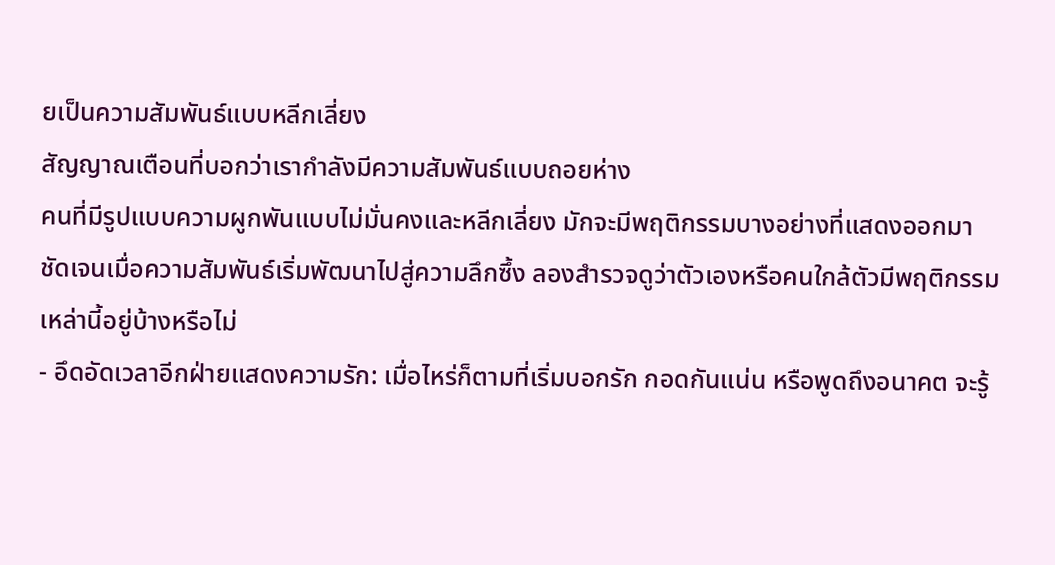ยเป็นความสัมพันธ์แบบหลีกเลี่ยง
สัญญาณเตือนที่บอกว่าเรากำลังมีความสัมพันธ์แบบถอยห่าง
คนที่มีรูปแบบความผูกพันแบบไม่มั่นคงและหลีกเลี่ยง มักจะมีพฤติกรรมบางอย่างที่แสดงออกมาชัดเจนเมื่อความสัมพันธ์เริ่มพัฒนาไปสู่ความลึกซึ้ง ลองสำรวจดูว่าตัวเองหรือคนใกล้ตัวมีพฤติกรรมเหล่านี้อยู่บ้างหรือไม่
- อึดอัดเวลาอีกฝ่ายแสดงความรัก: เมื่อไหร่ก็ตามที่เริ่มบอกรัก กอดกันแน่น หรือพูดถึงอนาคต จะรู้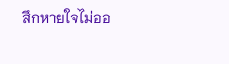สึกหายใจไม่ออ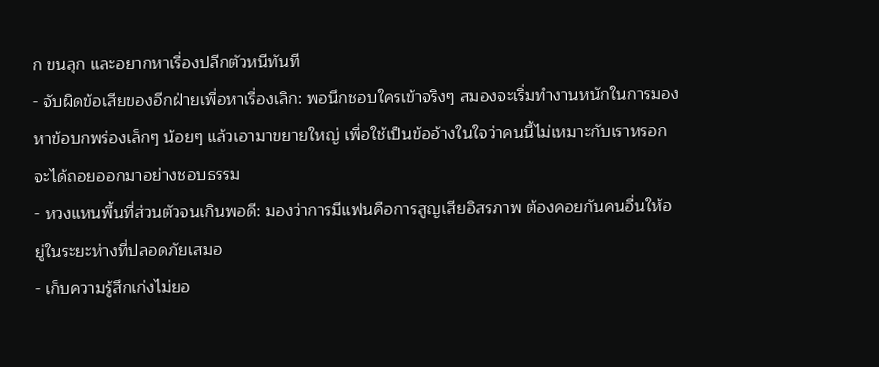ก ขนลุก และอยากหาเรื่องปลีกตัวหนีทันที
- จับผิดข้อเสียของอีกฝ่ายเพื่อหาเรื่องเลิก: พอนึกชอบใครเข้าจริงๆ สมองจะเริ่มทำงานหนักในการมองหาข้อบกพร่องเล็กๆ น้อยๆ แล้วเอามาขยายใหญ่ เพื่อใช้เป็นข้ออ้างในใจว่าคนนี้ไม่เหมาะกับเราหรอก จะได้ถอยออกมาอย่างชอบธรรม
- หวงแหนพื้นที่ส่วนตัวจนเกินพอดี: มองว่าการมีแฟนคือการสูญเสียอิสรภาพ ต้องคอยกันคนอื่นให้อยู่ในระยะห่างที่ปลอดภัยเสมอ
- เก็บความรู้สึกเก่งไม่ยอ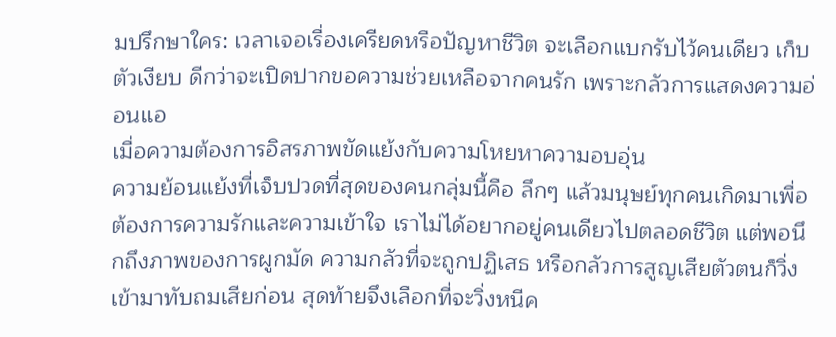มปรึกษาใคร: เวลาเจอเรื่องเครียดหรือปัญหาชีวิต จะเลือกแบกรับไว้คนเดียว เก็บตัวเงียบ ดีกว่าจะเปิดปากขอความช่วยเหลือจากคนรัก เพราะกลัวการแสดงความอ่อนแอ
เมื่อความต้องการอิสรภาพขัดแย้งกับความโหยหาความอบอุ่น
ความย้อนแย้งที่เจ็บปวดที่สุดของคนกลุ่มนี้คือ ลึกๆ แล้วมนุษย์ทุกคนเกิดมาเพื่อต้องการความรักและความเข้าใจ เราไม่ได้อยากอยู่คนเดียวไปตลอดชีวิต แต่พอนึกถึงภาพของการผูกมัด ความกลัวที่จะถูกปฏิเสธ หรือกลัวการสูญเสียตัวตนก็วิ่งเข้ามาทับถมเสียก่อน สุดท้ายจึงเลือกที่จะวิ่งหนีค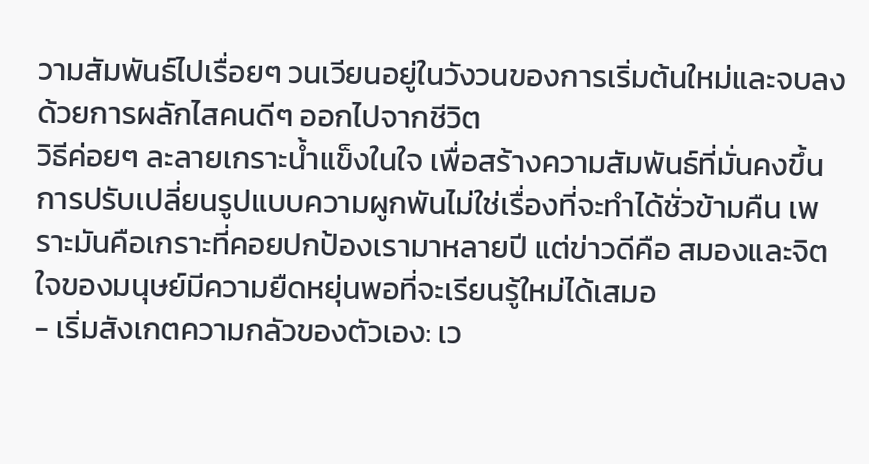วามสัมพันธ์ไปเรื่อยๆ วนเวียนอยู่ในวังวนของการเริ่มต้นใหม่และจบลงด้วยการผลักไสคนดีๆ ออกไปจากชีวิต
วิธีค่อยๆ ละลายเกราะน้ำแข็งในใจ เพื่อสร้างความสัมพันธ์ที่มั่นคงขึ้น
การปรับเปลี่ยนรูปแบบความผูกพันไม่ใช่เรื่องที่จะทำได้ชั่วข้ามคืน เพราะมันคือเกราะที่คอยปกป้องเรามาหลายปี แต่ข่าวดีคือ สมองและจิตใจของมนุษย์มีความยืดหยุ่นพอที่จะเรียนรู้ใหม่ได้เสมอ
- เริ่มสังเกตความกลัวของตัวเอง: เว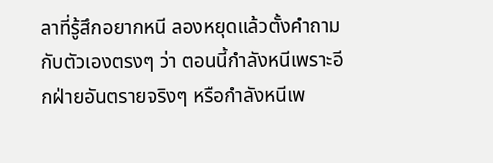ลาที่รู้สึกอยากหนี ลองหยุดแล้วตั้งคำถามกับตัวเองตรงๆ ว่า ตอนนี้กำลังหนีเพราะอีกฝ่ายอันตรายจริงๆ หรือกำลังหนีเพ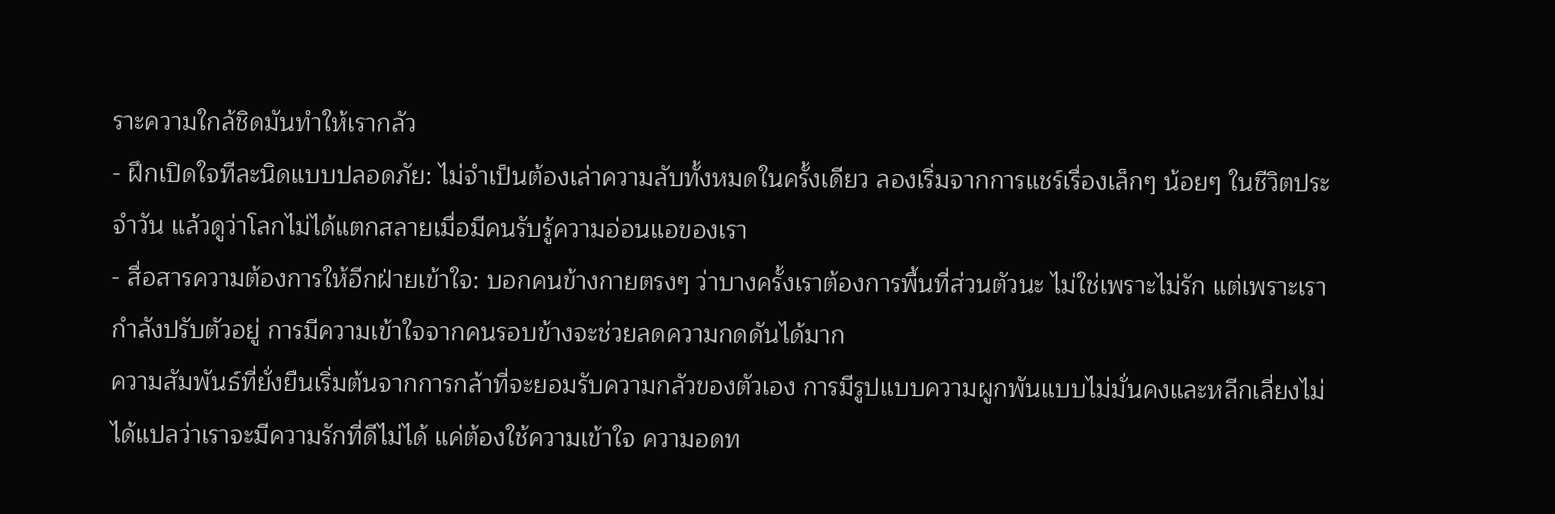ราะความใกล้ชิดมันทำให้เรากลัว
- ฝึกเปิดใจทีละนิดแบบปลอดภัย: ไม่จำเป็นต้องเล่าความลับทั้งหมดในครั้งเดียว ลองเริ่มจากการแชร์เรื่องเล็กๆ น้อยๆ ในชีวิตประจำวัน แล้วดูว่าโลกไม่ได้แตกสลายเมื่อมีคนรับรู้ความอ่อนแอของเรา
- สื่อสารความต้องการให้อีกฝ่ายเข้าใจ: บอกคนข้างกายตรงๆ ว่าบางครั้งเราต้องการพื้นที่ส่วนตัวนะ ไม่ใช่เพราะไม่รัก แต่เพราะเรากำลังปรับตัวอยู่ การมีความเข้าใจจากคนรอบข้างจะช่วยลดความกดดันได้มาก
ความสัมพันธ์ที่ยั่งยืนเริ่มต้นจากการกล้าที่จะยอมรับความกลัวของตัวเอง การมีรูปแบบความผูกพันแบบไม่มั่นคงและหลีกเลี่ยงไม่ได้แปลว่าเราจะมีความรักที่ดีไม่ได้ แค่ต้องใช้ความเข้าใจ ความอดท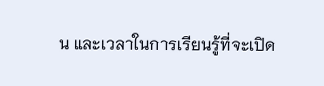น และเวลาในการเรียนรู้ที่จะเปิด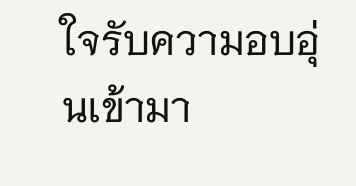ใจรับความอบอุ่นเข้ามา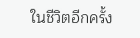ในชีวิตอีกครั้ง